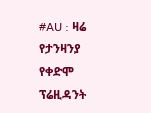#AU : ዛሬ የታንዛንያ የቀድሞ ፕሬዚዳንት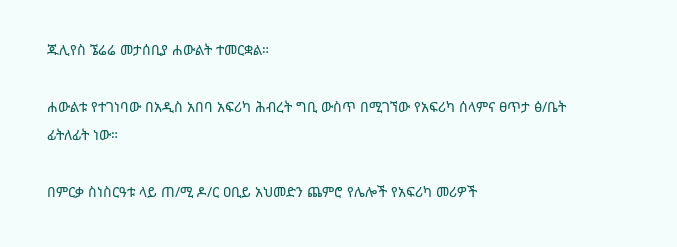ጁሊየስ ኜሬሬ መታሰቢያ ሐውልት ተመርቋል።

ሐውልቱ የተገነባው በአዲስ አበባ አፍሪካ ሕብረት ግቢ ውስጥ በሚገኘው የአፍሪካ ሰላምና ፀጥታ ፅ/ቤት ፊትለፊት ነው።

በምርቃ ስነስርዓቱ ላይ ጠ/ሚ ዶ/ር ዐቢይ አህመድን ጨምሮ የሌሎች የአፍሪካ መሪዎች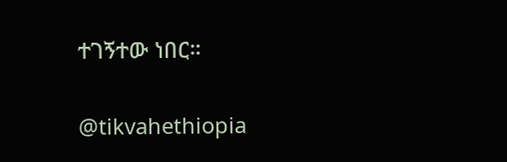ተገኝተው ነበር።

@tikvahethiopia